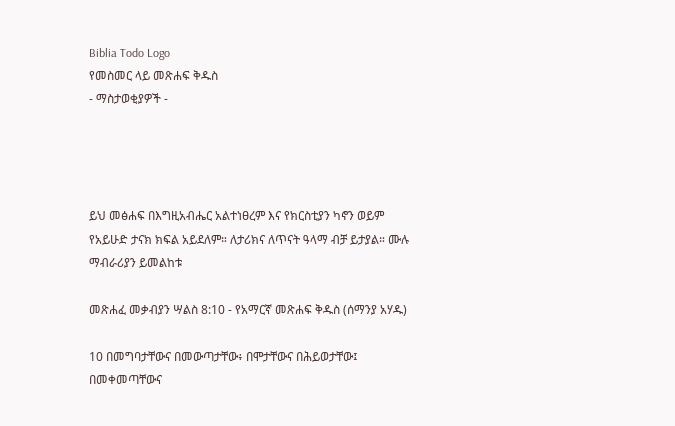Biblia Todo Logo
የመስመር ላይ መጽሐፍ ቅዱስ
- ማስታወቂያዎች -




ይህ መፅሐፍ በእግዚአብሔር አልተነፀረም እና የክርስቲያን ካኖን ወይም የአይሁድ ታናክ ክፍል አይደለም። ለታሪክና ለጥናት ዓላማ ብቻ ይታያል። ሙሉ ማብራሪያን ይመልከቱ

መጽሐፈ መቃብያን ሣልስ 8:10 - የአማርኛ መጽሐፍ ቅዱስ (ሰማንያ አሃዱ)

10 በመግባታቸውና በመውጣታቸው፥ በሞታቸውና በሕይወታቸው፤ በመቀመጣቸውና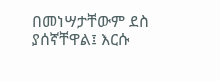በመነሣታቸውም ደስ ያሰኛቸዋል፤ እርሱ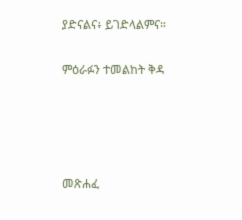ያድናልና፥ ይገድላልምና።

ምዕራፉን ተመልከት ቅዳ




መጽሐፈ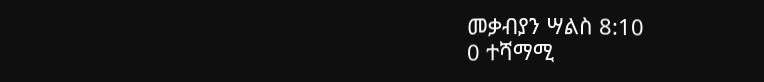መቃብያን ሣልስ 8:10
0 ተሻማሚ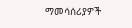ማመሳሰሪያዎች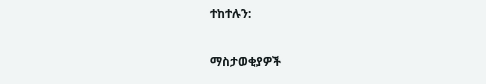ተከተሉን:

ማስታወቂያዎች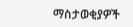ማስታወቂያዎች